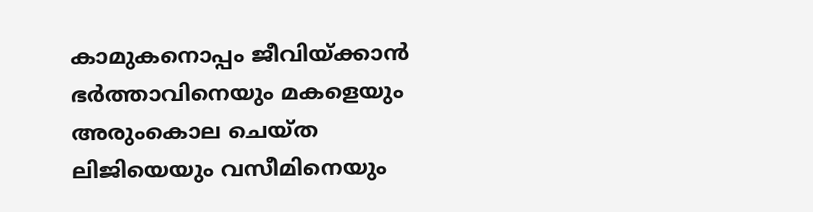കാമുകനൊപ്പം ജീവിയ്ക്കാന്‍ ഭര്‍ത്താവിനെയും മകളെയും അരുംകൊല ചെയ്ത ലിജിയെയും വസീമിനെയും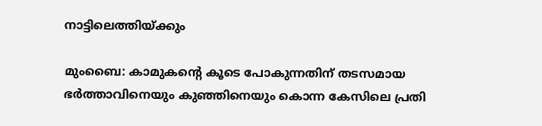നാട്ടിലെത്തിയ്ക്കും

മുംബൈ: കാമുകന്റെ കൂടെ പോകുന്നതിന് തടസമായ ഭര്‍ത്താവിനെയും കുഞ്ഞിനെയും കൊന്ന കേസിലെ പ്രതി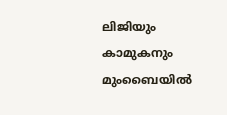ലിജിയും കാമുകനും മുംബൈയില്‍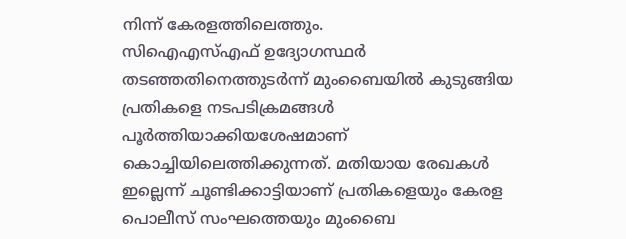നിന്ന് കേരളത്തിലെത്തും.
സിഐഎസ്എഫ് ഉദ്യോഗസ്ഥര്‍ തടഞ്ഞതിനെത്തുടര്‍ന്ന് മുംബൈയില്‍ കുടുങ്ങിയ പ്രതികളെ നടപടിക്രമങ്ങള്‍ പൂര്‍ത്തിയാക്കിയശേഷമാണ് കൊച്ചിയിലെത്തിക്കുന്നത്. മതിയായ രേഖകള്‍ ഇല്ലെന്ന് ചൂണ്ടിക്കാട്ടിയാണ് പ്രതികളെയും കേരള പൊലീസ് സംഘത്തെയും മുംബൈ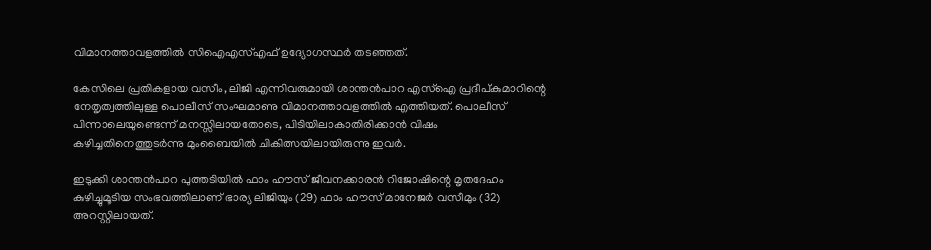വിമാനത്താവളത്തില്‍ സിഐഎസ്എഫ് ഉദ്യോഗസ്ഥര്‍ തടഞ്ഞത്.

കേസിലെ പ്രതികളായ വസീം, ലിജി എന്നിവരുമായി ശാന്തന്‍പാറ എസ്‌ഐ പ്രദീപ്കുമാറിന്റെ നേതൃത്വത്തിലുള്ള പൊലീസ് സംഘമാണു വിമാനത്താവളത്തില്‍ എത്തിയത്. പൊലീസ് പിന്നാലെയുണ്ടെന്ന് മനസ്സിലായതോടെ, പിടിയിലാകാതിരിക്കാന്‍ വിഷം കഴിച്ചതിനെത്തുടര്‍ന്നു മുംബൈയില്‍ ചികിത്സയിലായിരുന്നു ഇവര്‍.

ഇടുക്കി ശാന്തന്‍പാറ പുത്തടിയില്‍ ഫാം ഹൗസ് ജീവനക്കാരന്‍ റിജോഷിന്റെ മൃതദേഹം കുഴിച്ചുമൂടിയ സംഭവത്തിലാണ് ഭാര്യ ലിജിയും (29) ഫാം ഹൗസ് മാനേജര്‍ വസീമും (32) അറസ്റ്റിലായത്.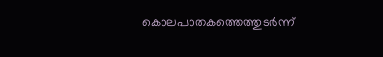കൊലപാതകത്തെത്തുടര്‍ന്ന്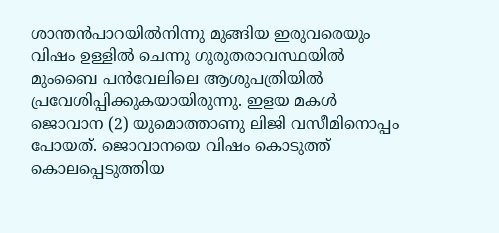ശാന്തന്‍പാറയില്‍നിന്നു മുങ്ങിയ ഇരുവരെയും വിഷം ഉള്ളില്‍ ചെന്നു ഗുരുതരാവസ്ഥയില്‍ മുംബൈ പന്‍വേലിലെ ആശുപത്രിയില്‍ പ്രവേശിപ്പിക്കുകയായിരുന്നു. ഇളയ മകള്‍ ജൊവാന (2) യുമൊത്താണു ലിജി വസീമിനൊപ്പം പോയത്. ജൊവാനയെ വിഷം കൊടുത്ത് കൊലപ്പെടുത്തിയ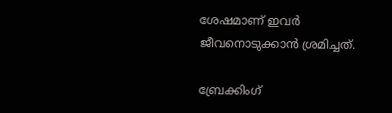ശേഷമാണ് ഇവര്‍ ജീവനൊടുക്കാന്‍ ശ്രമിച്ചത്.

ബ്രേക്കിംഗ്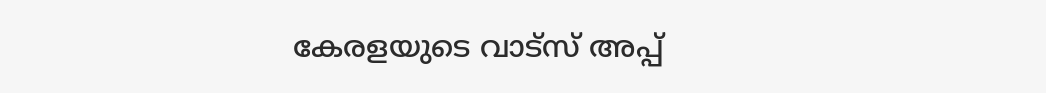കേരളയുടെ വാട്സ് അപ്പ്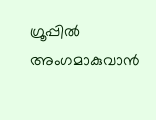ഗ്രൂപ്പിൽ അംഗമാകുവാൻ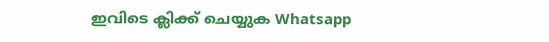ഇവിടെ ക്ലിക്ക് ചെയ്യുക Whatsapp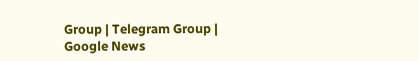Group | Telegram Group | Google News